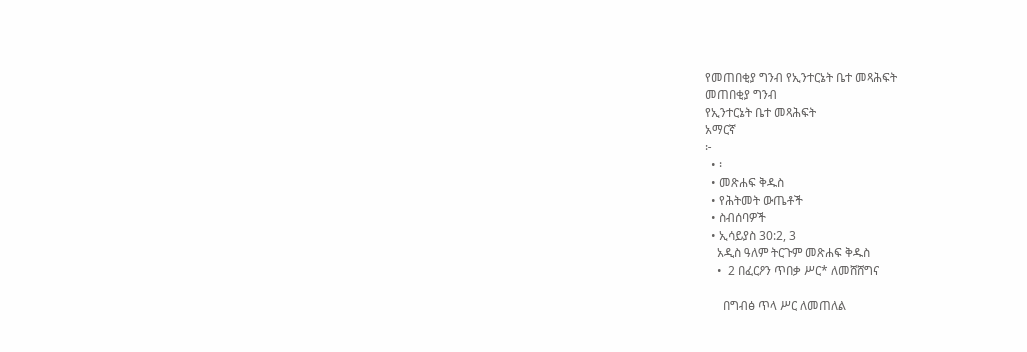የመጠበቂያ ግንብ የኢንተርኔት ቤተ መጻሕፍት
መጠበቂያ ግንብ
የኢንተርኔት ቤተ መጻሕፍት
አማርኛ
፦
  • ፡
  • መጽሐፍ ቅዱስ
  • የሕትመት ውጤቶች
  • ስብሰባዎች
  • ኢሳይያስ 30:2, 3
    አዲስ ዓለም ትርጉም መጽሐፍ ቅዱስ
    •  2 በፈርዖን ጥበቃ ሥር* ለመሸሸግና

      በግብፅ ጥላ ሥር ለመጠለል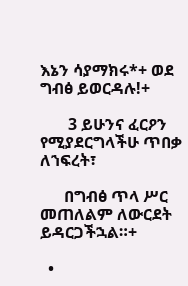እኔን ሳያማክሩ*+ ወደ ግብፅ ይወርዳሉ!+

       3 ይሁንና ፈርዖን የሚያደርግላችሁ ጥበቃ ለኀፍረት፣

      በግብፅ ጥላ ሥር መጠለልም ለውርደት ይዳርጋችኋል።+

  •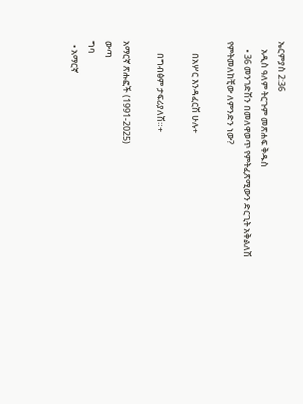ኤርምያስ 2:36
    አዲስ ዓለም ትርጉም መጽሐፍ ቅዱስ
    • 36 መንገድሽን በመለዋወጥ የምትፈጽሚውን ድርጊት አቅልለሽ የምትመለከቺው ለምንድን ነው?

      በአሦር እንዳፈርሽ ሁሉ+

      በግብፅም ታፍሪያለሽ።+

አማርኛ ጽሑፎች (1991-2025)
ውጣ
ግባ
  • አማርኛ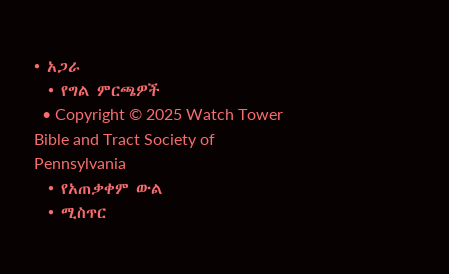• አጋራ
  • የግል ምርጫዎች
  • Copyright © 2025 Watch Tower Bible and Tract Society of Pennsylvania
  • የአጠቃቀም ውል
  • ሚስጥር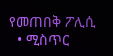የመጠበቅ ፖሊሲ
  • ሚስጥር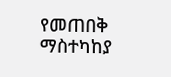የመጠበቅ ማስተካከያ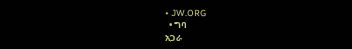• JW.ORG
  • ግባ
አጋራ